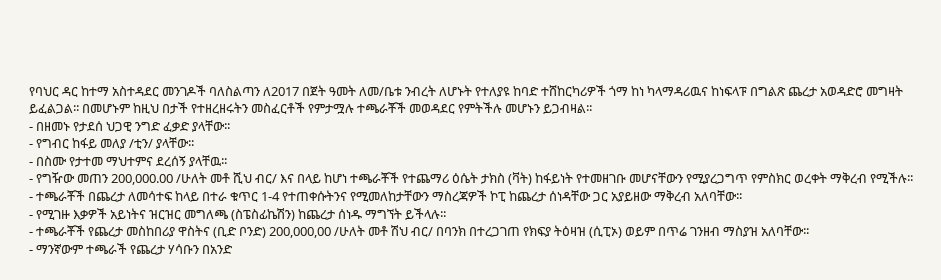የባህር ዳር ከተማ አስተዳደር መንገዶች ባለስልጣን ለ2017 በጀት ዓመት ለመ/ቤቱ ንብረት ለሆኑት የተለያዩ ከባድ ተሸከርካሪዎች ጎማ ከነ ካላማዳሪዉና ከነፍላፑ በግልጽ ጨረታ አወዳድሮ መግዛት ይፈልጋል፡፡ በመሆኑም ከዚህ በታች የተዘረዘሩትን መስፈርቶች የምታሟሉ ተጫራቾች መወዳደር የምትችሉ መሆኑን ይጋብዛል፡፡
- በዘመኑ የታደሰ ህጋዊ ንግድ ፈቃድ ያላቸው፡፡
- የግብር ከፋይ መለያ /ቲን/ ያላቸው፡፡
- በስሙ የታተመ ማህተምና ደረሰኝ ያላቸዉ፡፡
- የግዥው መጠን 200,000.00 /ሁለት መቶ ሺህ ብር/ እና በላይ ከሆነ ተጫራቾች የተጨማሪ ዕሴት ታክስ (ቫት) ከፋይነት የተመዘገቡ መሆናቸውን የሚያረጋግጥ የምስክር ወረቀት ማቅረብ የሚችሉ፡፡
- ተጫራቾች በጨረታ ለመሳተፍ ከላይ በተራ ቁጥር 1-4 የተጠቀሱትንና የሚመለከታቸውን ማስረጃዎች ኮፒ ከጨረታ ሰነዳቸው ጋር አያይዘው ማቅረብ አለባቸው፡፡
- የሚገዙ እቃዎች አይነትና ዝርዝር መግለጫ (ስፔስፊኬሽን) ከጨረታ ሰነዱ ማግኘት ይችላሉ፡፡
- ተጫራቾች የጨረታ መስከበሪያ ዋስትና (ቢድ ቦንድ) 200,000,00 /ሁለት መቶ ሽህ ብር/ በባንክ በተረጋገጠ የክፍያ ትዕዛዝ (ሲፒኦ) ወይም በጥሬ ገንዘብ ማስያዝ አለባቸው፡፡
- ማንኛውም ተጫራች የጨረታ ሃሳቡን በአንድ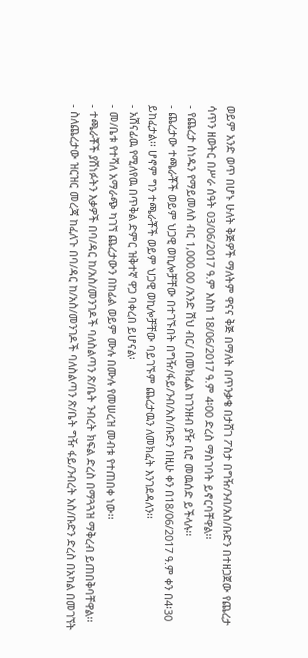ወይም አንድ ወጥ በሆኑ ሁለት ቅጅዎች ማለትም ዋናና ቅጅ በማለት በጥንቃቄ በታሸገ ፖስታ በግዥ/ንብ/አስ/ቡድን በተዘጋጀው የጨረታ ሳጥን ዘወትር በሥራ ሰዓት 03/06/2017 ዓ.ም እስከ 18/06/2017 ዓ.ም 4፡00 ድረስ ማስገባት ይኖርባቸዋል፡፡
- የጨረታ ሰነዱን የማይመለስ ብር 1,000.00 /አንድ ሽህ ብር/ በመክፈል ከገንዘብ ያዥ ቢሮ መዉሰድ ይችላሉ፡፡
- ጨረታው ተጫራቾች ወይም ህጋዊ ወኪሎቻቸው በተገኙበት በግዥ/ፋይ/ንብ/አስ/ቡድን በዚሁ ቀን በ18/06/2017 ዓ.ም ቀን በ4፡30 ይከፈታል፡፡ ሆኖም ግን ተጫራቾች ወይም ህጋዊ ወኪሎቻቸው ባይገኙም ጨረታዉን ለመክፈት እንገደዳለን፡፡
- አሽናፊዉ የሚለየዉ በጥቅል ድምር ዝቅተኛ ዋጋ ባቀረበ ይሆናል፡
- መ/ቤቱ የተሻለ አማራጭ ካገኘ ጨረታውን በከፊል ወይም ሙሉ በሙሉ የመሠረዝ መብቱ የተጠበቀ ነው፡፡
- ተጫራቾች ያሸነፉትን እቃዎች በባ/ዳር ከ/አስ/መንገዶች ባለስልጣን ጽ/ቤት ንብረት ክፍል ድረስ በማጓጓዝ ማቅረብ ይጠበቅባቸዋል፡፡
- ስለጨረታው ዝርዝር መረጃ ከፈለጉ በባ/ዳር ከ/አስ/መንገዶች ባለስልጣን ጽ/ቤት ግዥ ፋይ/ንብረት አስ/ቡድን ድረስ በአካል በመገኘት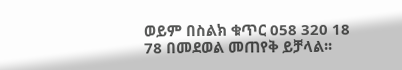ወይም በስልክ ቁጥር 058 320 18 78 በመደወል መጠየቅ ይቻላል፡፡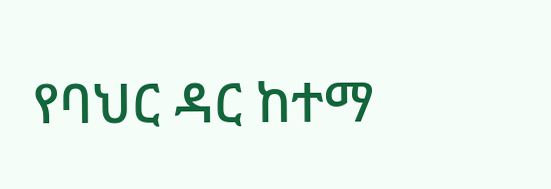የባህር ዳር ከተማ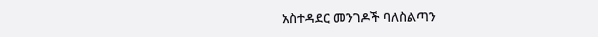አስተዳደር መንገዶች ባለስልጣን